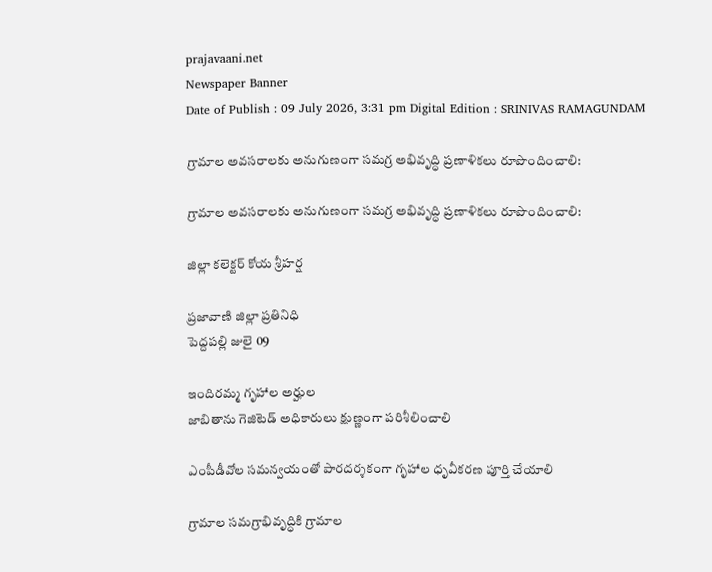prajavaani.net
Newspaper Banner
Date of Publish : 09 July 2026, 3:31 pm Digital Edition : SRINIVAS RAMAGUNDAM

గ్రామాల అవసరాలకు అనుగుణంగా సమగ్ర అభివృద్ధి ప్రణాళికలు రూపొందించాలి:

గ్రామాల అవసరాలకు అనుగుణంగా సమగ్ర అభివృద్ధి ప్రణాళికలు రూపొందించాలి:

జిల్లా కలెక్టర్ కోయ శ్రీహర్ష

ప్రజావాణి జిల్లా ప్రతినిధి
పెద్దపల్లి జులై 09

ఇందిరమ్మ గృహాల అర్హుల
జాబితాను గెజిటెడ్ అధికారులు క్షుణ్ణంగా పరిశీలించాలి

ఎంపీడీవోల సమన్వయంతో పారదర్శకంగా గృహాల ధృవీకరణ పూర్తి చేయాలి

గ్రామాల సమగ్రాభివృద్ధికి గ్రామాల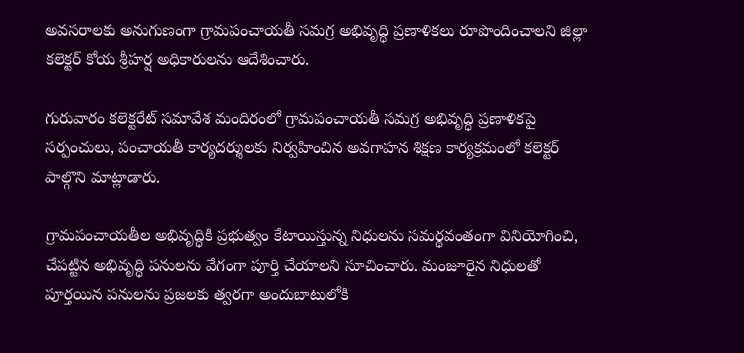అవసరాలకు అనుగుణంగా గ్రామపంచాయతీ సమగ్ర అభివృద్ధి ప్రణాళికలు రూపొందించాలని జిల్లా కలెక్టర్ కోయ శ్రీహర్ష అధికారులను ఆదేశించారు.

గురువారం కలెక్టరేట్ సమావేశ మందిరంలో గ్రామపంచాయతీ సమగ్ర అభివృద్ధి ప్రణాళికపై సర్పంచులు, పంచాయతీ కార్యదర్శులకు నిర్వహించిన అవగాహన శిక్షణ కార్యక్రమంలో కలెక్టర్ పాల్గొని మాట్లాడారు.

గ్రామపంచాయతీల అభివృద్ధికి ప్రభుత్వం కేటాయిస్తున్న నిధులను సమర్థవంతంగా వినియోగించి, చేపట్టిన అభివృద్ధి పనులను వేగంగా పూర్తి చేయాలని సూచించారు. మంజూరైన నిధులతో పూర్తయిన పనులను ప్రజలకు త్వరగా అందుబాటులోకి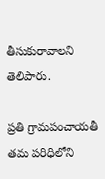తీసుకురావాలని తెలిపారు.

ప్రతి గ్రామపంచాయతీ తమ పరిధిలోని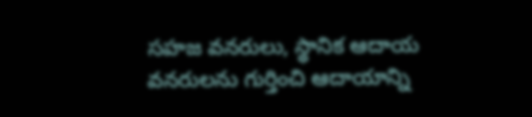సహజ వనరులు, స్థానిక ఆదాయ వనరులను గుర్తించి ఆదాయాన్ని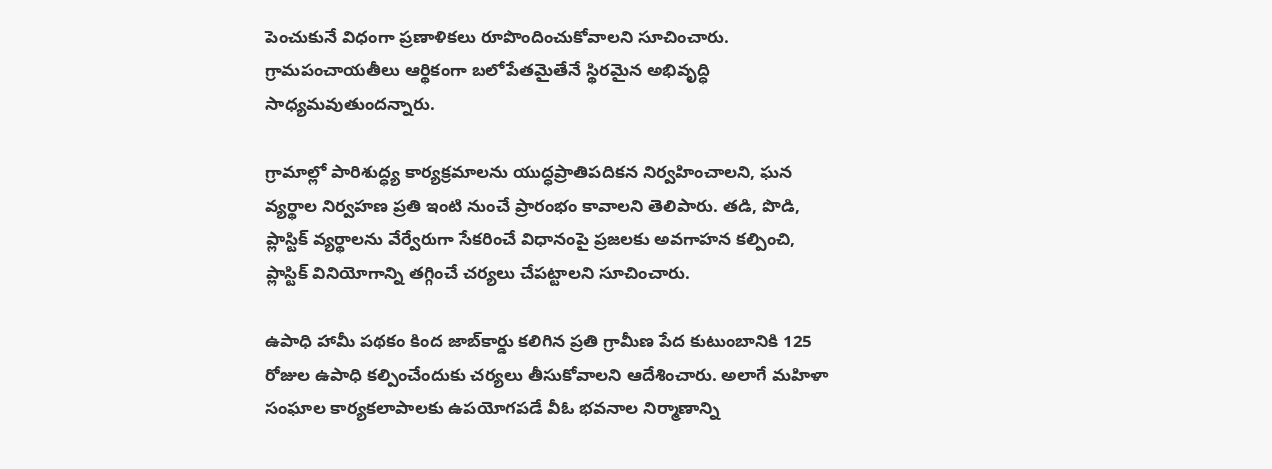పెంచుకునే విధంగా ప్రణాళికలు రూపొందించుకోవాలని సూచించారు. గ్రామపంచాయతీలు ఆర్థికంగా బలోపేతమైతేనే స్థిరమైన అభివృద్ధి సాధ్యమవుతుందన్నారు.

గ్రామాల్లో పారిశుద్ధ్య కార్యక్రమాలను యుద్ధప్రాతిపదికన నిర్వహించాలని, ఘన వ్యర్థాల నిర్వహణ ప్రతి ఇంటి నుంచే ప్రారంభం కావాలని తెలిపారు. తడి, పొడి, ప్లాస్టిక్ వ్యర్థాలను వేర్వేరుగా సేకరించే విధానంపై ప్రజలకు అవగాహన కల్పించి, ప్లాస్టిక్ వినియోగాన్ని తగ్గించే చర్యలు చేపట్టాలని సూచించారు.

ఉపాధి హామీ పథకం కింద జాబ్‌కార్డు కలిగిన ప్రతి గ్రామీణ పేద కుటుంబానికి 125 రోజుల ఉపాధి కల్పించేందుకు చర్యలు తీసుకోవాలని ఆదేశించారు. అలాగే మహిళా సంఘాల కార్యకలాపాలకు ఉపయోగపడే వీఓ భవనాల నిర్మాణాన్ని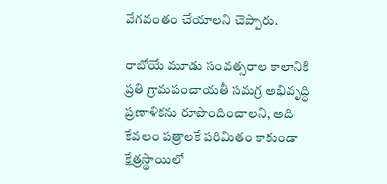వేగవంతం చేయాలని చెప్పారు.

రాబోయే మూడు సంవత్సరాల కాలానికి ప్రతి గ్రామపంచాయతీ సమగ్ర అభివృద్ధి ప్రణాళికను రూపొందించాలని, అది కేవలం పత్రాలకే పరిమితం కాకుండా క్షేత్రస్థాయిలో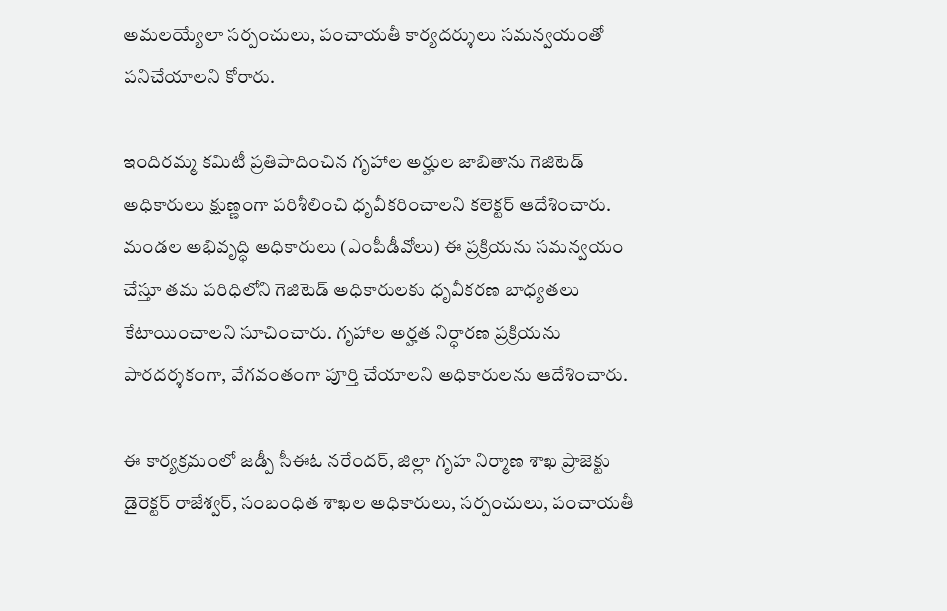అమలయ్యేలా సర్పంచులు, పంచాయతీ కార్యదర్శులు సమన్వయంతో పనిచేయాలని కోరారు.

ఇందిరమ్మ కమిటీ ప్రతిపాదించిన గృహాల అర్హుల జాబితాను గెజిటెడ్ అధికారులు క్షుణ్ణంగా పరిశీలించి ధృవీకరించాలని కలెక్టర్ ఆదేశించారు. మండల అభివృద్ధి అధికారులు (ఎంపీడీవోలు) ఈ ప్రక్రియను సమన్వయం చేస్తూ తమ పరిధిలోని గెజిటెడ్ అధికారులకు ధృవీకరణ బాధ్యతలు కేటాయించాలని సూచించారు. గృహాల అర్హత నిర్ధారణ ప్రక్రియను పారదర్శకంగా, వేగవంతంగా పూర్తి చేయాలని అధికారులను ఆదేశించారు.

ఈ కార్యక్రమంలో జడ్పీ సీఈఓ నరేందర్, జిల్లా గృహ నిర్మాణ శాఖ ప్రాజెక్టు డైరెక్టర్ రాజేశ్వర్, సంబంధిత శాఖల అధికారులు, సర్పంచులు, పంచాయతీ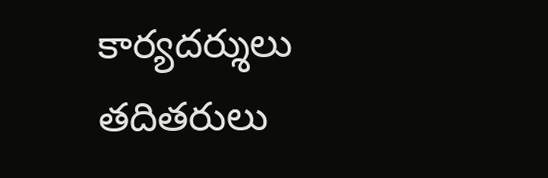కార్యదర్శులు తదితరులు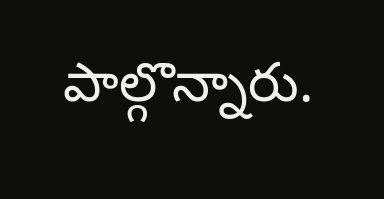పాల్గొన్నారు.